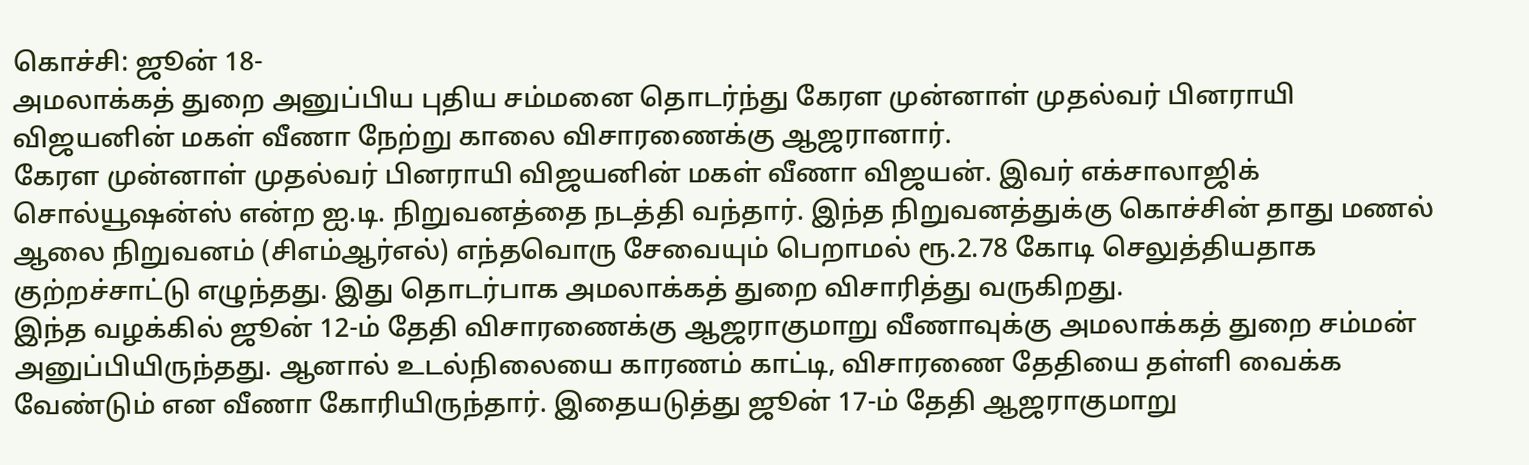கொச்சி: ஜூன் 18-
அமலாக்கத் துறை அனுப்பிய புதிய சம்மனை தொடர்ந்து கேரள முன்னாள் முதல்வர் பினராயி விஜயனின் மகள் வீணா நேற்று காலை விசாரணைக்கு ஆஜரானார்.
கேரள முன்னாள் முதல்வர் பினராயி விஜயனின் மகள் வீணா விஜயன். இவர் எக்சாலாஜிக் சொல்யூஷன்ஸ் என்ற ஐ.டி. நிறுவனத்தை நடத்தி வந்தார். இந்த நிறுவனத்துக்கு கொச்சின் தாது மணல் ஆலை நிறுவனம் (சிஎம்ஆர்எல்) எந்தவொரு சேவையும் பெறாமல் ரூ.2.78 கோடி செலுத்தியதாக குற்றச்சாட்டு எழுந்தது. இது தொடர்பாக அமலாக்கத் துறை விசாரித்து வருகிறது.
இந்த வழக்கில் ஜூன் 12-ம் தேதி விசாரணைக்கு ஆஜராகுமாறு வீணாவுக்கு அமலாக்கத் துறை சம்மன் அனுப்பியிருந்தது. ஆனால் உடல்நிலையை காரணம் காட்டி, விசாரணை தேதியை தள்ளி வைக்க வேண்டும் என வீணா கோரியிருந்தார். இதையடுத்து ஜூன் 17-ம் தேதி ஆஜராகுமாறு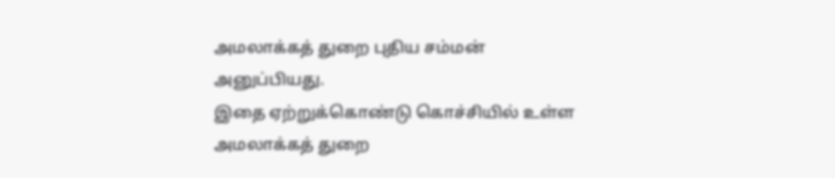அமலாக்கத் துறை புதிய சம்மன் அனுப்பியது.
இதை ஏற்றுக்கொண்டு கொச்சியில் உள்ள அமலாக்கத் துறை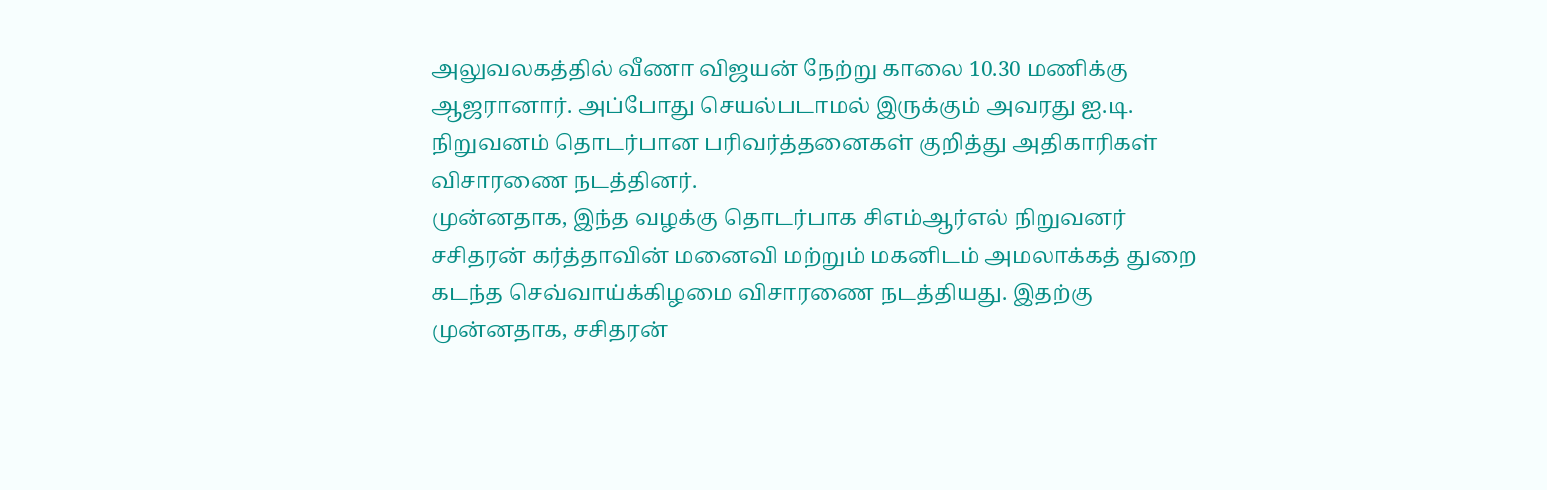அலுவலகத்தில் வீணா விஜயன் நேற்று காலை 10.30 மணிக்கு ஆஜரானார். அப்போது செயல்படாமல் இருக்கும் அவரது ஐ.டி. நிறுவனம் தொடர்பான பரிவர்த்தனைகள் குறித்து அதிகாரிகள் விசாரணை நடத்தினர்.
முன்னதாக, இந்த வழக்கு தொடர்பாக சிஎம்ஆர்எல் நிறுவனர் சசிதரன் கர்த்தாவின் மனைவி மற்றும் மகனிடம் அமலாக்கத் துறை கடந்த செவ்வாய்க்கிழமை விசாரணை நடத்தியது. இதற்கு முன்னதாக, சசிதரன்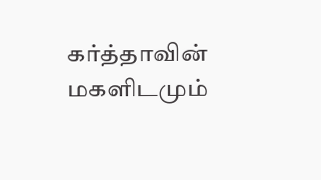கர்த்தாவின் மகளிடமும்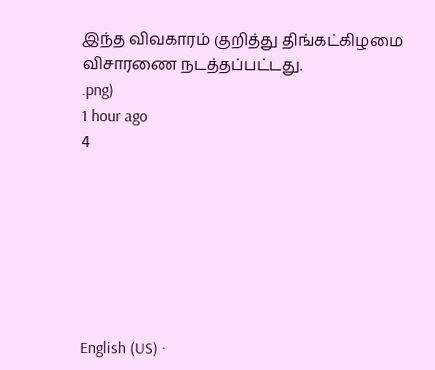இந்த விவகாரம் குறித்து திங்கட்கிழமை விசாரணை நடத்தப்பட்டது.
.png)
1 hour ago
4







English (US) ·